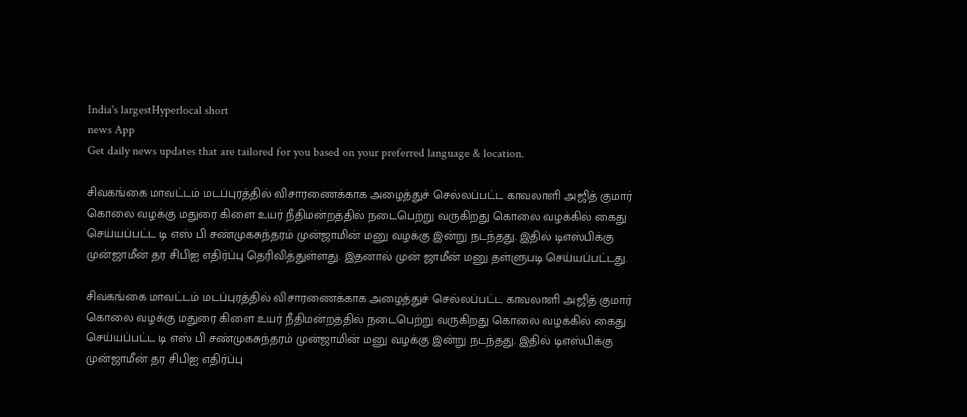India's largestHyperlocal short
news App
Get daily news updates that are tailored for you based on your preferred language & location.

சிவகங்கை மாவட்டம் மடப்புரத்தில் விசாரணைக்காக அழைத்துச் செல்லப்பட்ட காவலாளி அஜித் குமார் கொலை வழக்கு மதுரை கிளை உயர் நீதிமன்றத்தில் நடைபெற்று வருகிறது கொலை வழக்கில் கைது செய்யப்பட்ட டி எஸ் பி சண்முகசுந்தரம் முன்ஜாமின் மனு வழக்கு இன்று நடந்தது. இதில் டிஎஸ்பிக்கு முன்ஜாமீன் தர சிபிஐ எதிர்ப்பு தெரிவித்துள்ளது. இதனால் முன் ஜாமீன் மனு தள்ளுபடி செய்யப்பட்டது.

சிவகங்கை மாவட்டம் மடப்புரத்தில் விசாரணைக்காக அழைத்துச் செல்லப்பட்ட காவலாளி அஜித் குமார் கொலை வழக்கு மதுரை கிளை உயர் நீதிமன்றத்தில் நடைபெற்று வருகிறது கொலை வழக்கில் கைது செய்யப்பட்ட டி எஸ் பி சண்முகசுந்தரம் முன்ஜாமின் மனு வழக்கு இன்று நடந்தது. இதில் டிஎஸ்பிக்கு முன்ஜாமீன் தர சிபிஐ எதிர்ப்பு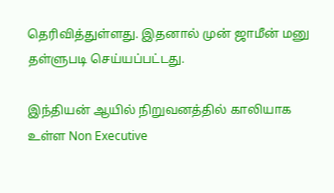தெரிவித்துள்ளது. இதனால் முன் ஜாமீன் மனு தள்ளுபடி செய்யப்பட்டது.

இந்தியன் ஆயில் நிறுவனத்தில் காலியாக உள்ள Non Executive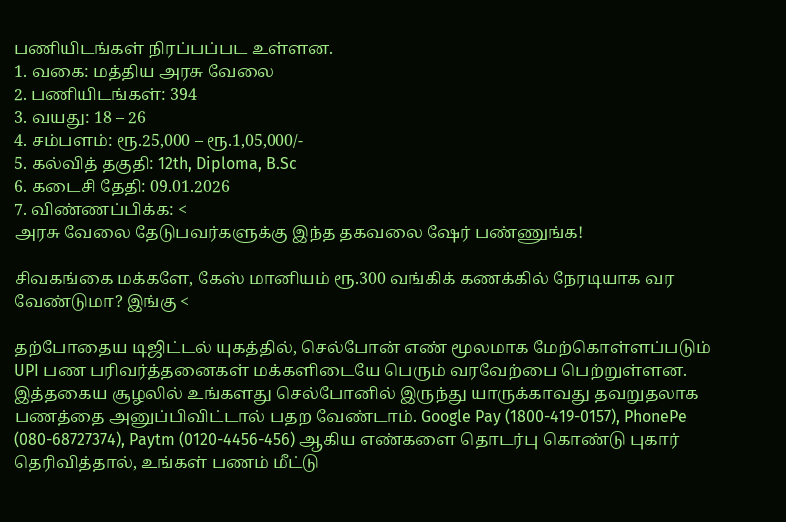பணியிடங்கள் நிரப்பப்பட உள்ளன.
1. வகை: மத்திய அரசு வேலை
2. பணியிடங்கள்: 394
3. வயது: 18 – 26
4. சம்பளம்: ரூ.25,000 – ரூ.1,05,000/-
5. கல்வித் தகுதி: 12th, Diploma, B.Sc
6. கடைசி தேதி: 09.01.2026
7. விண்ணப்பிக்க: <
அரசு வேலை தேடுபவர்களுக்கு இந்த தகவலை ஷேர் பண்ணுங்க!

சிவகங்கை மக்களே, கேஸ் மானியம் ரூ.300 வங்கிக் கணக்கில் நேரடியாக வர வேண்டுமா? இங்கு <

தற்போதைய டிஜிட்டல் யுகத்தில், செல்போன் எண் மூலமாக மேற்கொள்ளப்படும் UPI பண பரிவர்த்தனைகள் மக்களிடையே பெரும் வரவேற்பை பெற்றுள்ளன. இத்தகைய சூழலில் உங்களது செல்போனில் இருந்து யாருக்காவது தவறுதலாக பணத்தை அனுப்பிவிட்டால் பதற வேண்டாம். Google Pay (1800-419-0157), PhonePe (080-68727374), Paytm (0120-4456-456) ஆகிய எண்களை தொடர்பு கொண்டு புகார் தெரிவித்தால், உங்கள் பணம் மீட்டு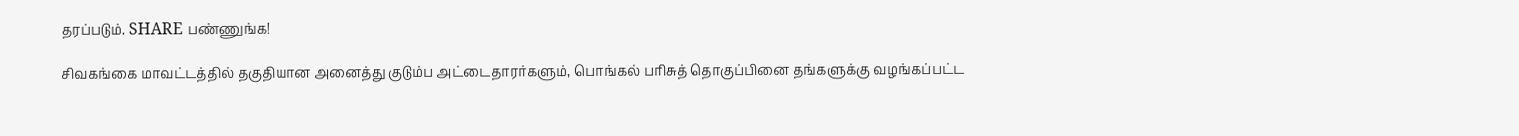தரப்படும். SHARE பண்ணுங்க!

சிவகங்கை மாவட்டத்தில் தகுதியான அனைத்து குடும்ப அட்டைதாரர்களும், பொங்கல் பரிசுத் தொகுப்பினை தங்களுக்கு வழங்கப்பட்ட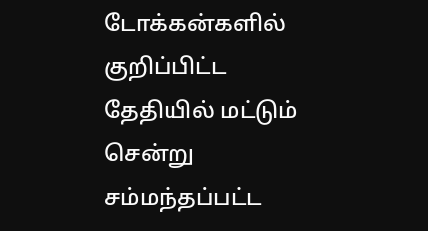டோக்கன்களில் குறிப்பிட்ட தேதியில் மட்டும் சென்று சம்மந்தப்பட்ட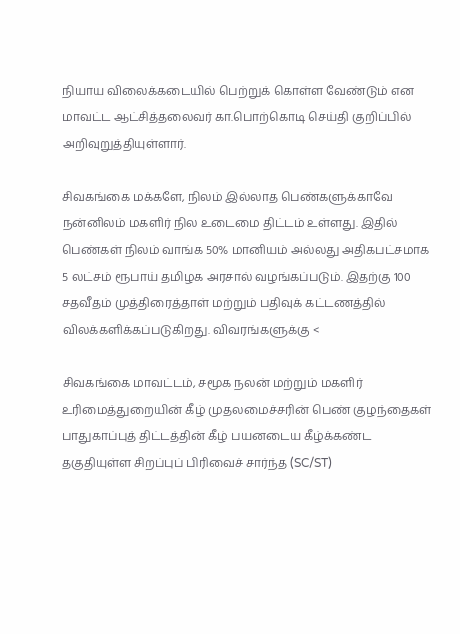நியாய விலைக்கடையில் பெற்றுக் கொள்ள வேண்டும் என மாவட்ட ஆட்சித்தலைவர் கா.பொற்கொடி செய்தி குறிப்பில் அறிவுறுத்தியுள்ளார்.

சிவகங்கை மக்களே, நிலம் இல்லாத பெண்களுக்காவே நன்னிலம் மகளிர் நில உடைமை திட்டம் உள்ளது. இதில் பெண்கள் நிலம் வாங்க 50% மானியம் அல்லது அதிகபட்சமாக 5 லட்சம் ரூபாய் தமிழக அரசால் வழங்கப்படும். இதற்கு 100 சதவீதம் முத்திரைத்தாள் மற்றும் பதிவுக் கட்டணத்தில் விலக்களிக்கப்படுகிறது. விவரங்களுக்கு <

சிவகங்கை மாவட்டம், சமூக நலன் மற்றும் மகளிர் உரிமைத்துறையின் கீழ் முதலமைச்சரின் பெண் குழந்தைகள் பாதுகாப்புத் திட்டத்தின் கீழ் பயனடைய கீழ்க்கண்ட தகுதியுள்ள சிறப்புப் பிரிவைச் சார்ந்த (SC/ST)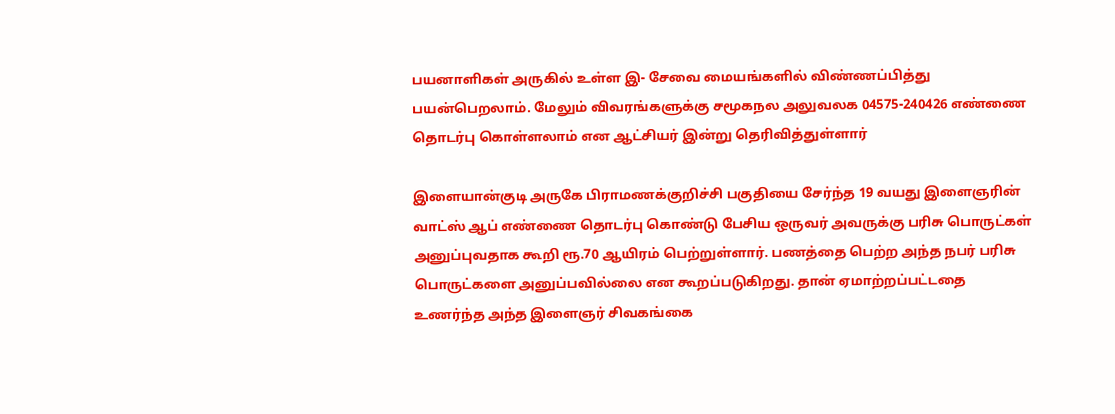பயனாளிகள் அருகில் உள்ள இ- சேவை மையங்களில் விண்ணப்பித்து பயன்பெறலாம். மேலும் விவரங்களுக்கு சமூகநல அலுவலக 04575-240426 எண்ணை தொடர்பு கொள்ளலாம் என ஆட்சியர் இன்று தெரிவித்துள்ளார்

இளையான்குடி அருகே பிராமணக்குறிச்சி பகுதியை சேர்ந்த 19 வயது இளைஞரின் வாட்ஸ் ஆப் எண்ணை தொடர்பு கொண்டு பேசிய ஒருவர் அவருக்கு பரிசு பொருட்கள் அனுப்புவதாக கூறி ரூ.70 ஆயிரம் பெற்றுள்ளார். பணத்தை பெற்ற அந்த நபர் பரிசு பொருட்களை அனுப்பவில்லை என கூறப்படுகிறது. தான் ஏமாற்றப்பட்டதை உணர்ந்த அந்த இளைஞர் சிவகங்கை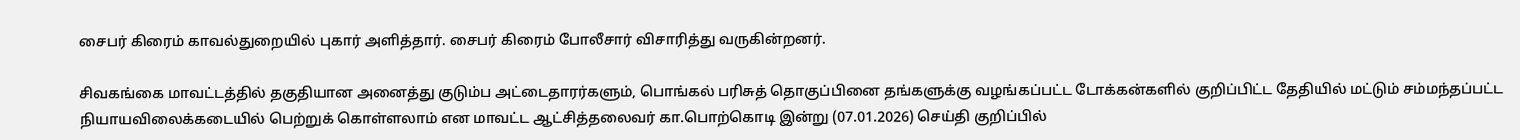சைபர் கிரைம் காவல்துறையில் புகார் அளித்தார். சைபர் கிரைம் போலீசார் விசாரித்து வருகின்றனர்.

சிவகங்கை மாவட்டத்தில் தகுதியான அனைத்து குடும்ப அட்டைதாரர்களும், பொங்கல் பரிசுத் தொகுப்பினை தங்களுக்கு வழங்கப்பட்ட டோக்கன்களில் குறிப்பிட்ட தேதியில் மட்டும் சம்மந்தப்பட்ட நியாயவிலைக்கடையில் பெற்றுக் கொள்ளலாம் என மாவட்ட ஆட்சித்தலைவர் கா.பொற்கொடி இன்று (07.01.2026) செய்தி குறிப்பில்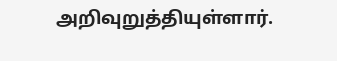அறிவுறுத்தியுள்ளார்.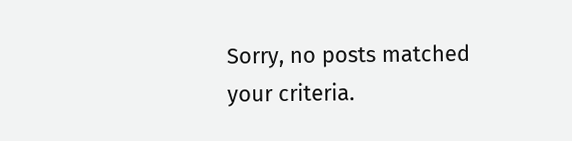Sorry, no posts matched your criteria.